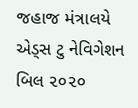જહાજ મંત્રાલયે એડ્સ ટુ નેવિગેશન બિલ ૨૦૨૦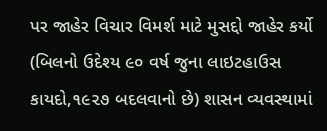પર જાહેર વિચાર વિમર્શ માટે મુસદ્દો જાહેર કર્યો
(બિલનો ઉદેશ્ય ૯૦ વર્ષ જુના લાઇટહાઉસ કાયદો,૧૯૨૭ બદલવાનો છે) શાસન વ્યવસ્થામાં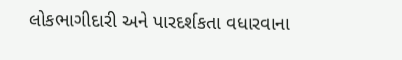લોકભાગીદારી અને પારદર્શકતા વધારવાના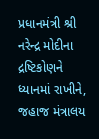પ્રધાનમંત્રી શ્રી નરેન્દ્ર મોદીના દ્રષ્ટિકોણને ધ્યાનમાં રાખીને, જહાજ મંત્રાલય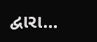દ્વારા...